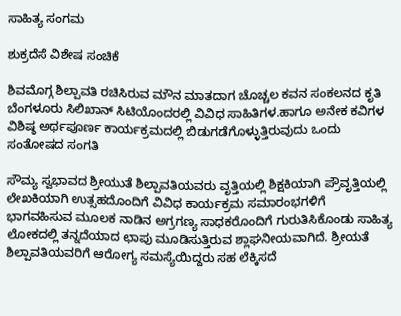ಸಾಹಿತ್ಯ ಸಂಗಮ

ಶುಕ್ರದೆಸೆ ವಿಶೇಷ ಸಂಚಿಕೆ

ಶಿವಮೊಗ್ಗ ಶಿಲ್ಪಾವತಿ ರಚಿಸಿರುವ ಮೌನ ಮಾತದಾಗ ಚೊಚ್ಚಲ ಕವನ ಸಂಕಲನದ ಕೃತಿ ಬೆಂಗಳೂರು ಸಿಲಿಖಾನ್ ಸಿಟಿಯೊಂದರಲ್ಲಿ ವಿವಿಧ ಸಾಹಿತಿಗಳ.ಹಾಗೂ ಅನೇಕ ಕವಿಗಳ ವಿಶಿಷ್ಠ ಅರ್ಥಪೂರ್ಣ ಕಾರ್ಯಕ್ರಮದಲ್ಲಿ ಬಿಡುಗಡೆಗೊಳ್ಳುತ್ತಿರುವುದು ಒಂದು ಸಂತೋಷದ ಸಂಗತಿ

ಸೌಮ್ಯ ಸ್ವಭಾವದ ಶ್ರೀಯುತೆ ಶಿಲ್ಪಾವತಿಯವರು‌ ವೃತ್ತಿಯಲ್ಲಿ ಶಿಕ್ಷಕಿಯಾಗಿ ಪ್ರೌವೃತ್ತಿಯಲ್ಲಿ ಲೇಖಕಿಯಾಗಿ ಉತ್ಸಹದೊಂದಿಗೆ ವಿವಿಧ‌ ಕಾರ್ಯಕ್ರಮ ಸಮಾರಂಭಗಳಿಗೆ ಭಾಗವಹಿಸುವ ಮೂಲಕ ನಾಡಿನ ಅಗ್ರಗಣ್ಯ ಸಾಧಕರೊಂದಿಗೆ ಗುರುತಿಸಿಕೊಂಡು ಸಾಹಿತ್ಯ ಲೋಕದಲ್ಲಿ ತನ್ನದೆಯಾದ ಛಾಪು ಮೂಡಿಸುತ್ತಿರುವ ಶ್ಲಾಘನೀಯವಾಗಿದೆ. ಶ್ರೀಯತೆ ಶಿಲ್ಪಾವತಿಯವರಿಗೆ ಆರೋಗ್ಯ ಸಮಸ್ಯೆಯಿದ್ದರು ಸಹ ಲೆಕ್ಕಿಸದೆ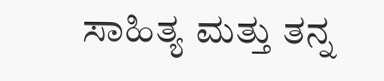ಸಾಹಿತ್ಯ ಮತ್ತು ತನ್ನ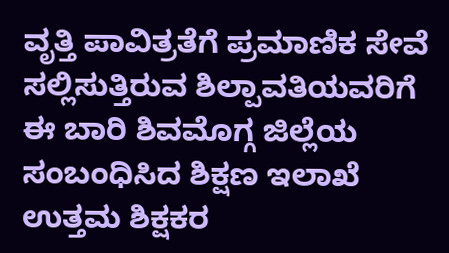ವೃತ್ತಿ ಪಾವಿತ್ರತೆಗೆ ಪ್ರಮಾಣಿಕ ಸೇವೆ ಸಲ್ಲಿಸುತ್ತಿರುವ ಶಿಲ್ಪಾವತಿಯವರಿಗೆ ಈ ಬಾರಿ ಶಿವಮೊಗ್ಗ ಜಿಲ್ಲೆಯ ಸಂಬಂಧಿಸಿದ ಶಿಕ್ಷಣ ಇಲಾಖೆ ಉತ್ತಮ ಶಿಕ್ಷಕರ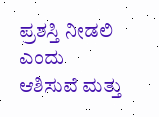ಪ್ರಶಸ್ತಿ ನೀಡಲಿ ಎಂದು ಆಶಿಸುವೆ ಮತ್ತು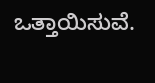ಒತ್ತಾಯಿಸುವೆ.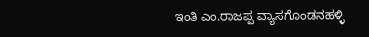ಇಂತಿ ಎಂ.ರಾಜಪ್ಪ ವ್ಯಾಸಗೊಂಡನಹಳ್ಳಿ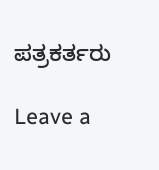ಪತ್ರಕರ್ತರು

Leave a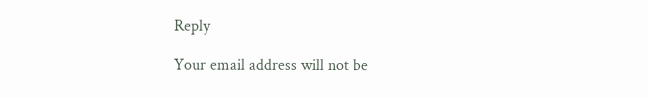Reply

Your email address will not be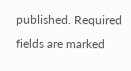published. Required fields are marked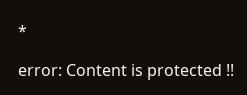*

error: Content is protected !!